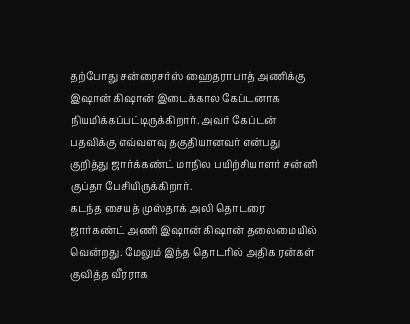தற்போது சன்ரைசர்ஸ் ஹைதராபாத் அணிக்கு இஷான் கிஷான் இடைக்கால கேப்டனாக நியமிக்கப்பட்டிருக்கிறார். அவர் கேப்டன் பதவிக்கு எவ்வளவு தகுதியானவர் என்பது குறித்து ஜார்க்கண்ட் மாநில பயிற்சியாளர் சன்னி குப்தா பேசியிருக்கிறார்.
கடந்த சையத் முஸ்தாக் அலி தொடரை ஜார்கண்ட் அணி இஷான் கிஷான் தலைமையில் வென்றது. மேலும் இந்த தொடரில் அதிக ரன்கள் குவித்த வீரராக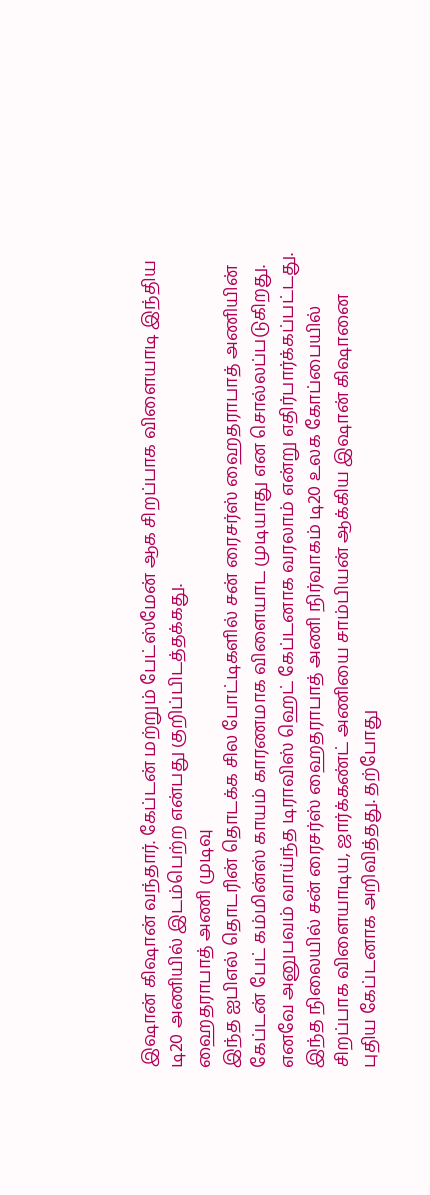இஷான் கிஷான் வந்தார். கேப்டன் மற்றும் பேட்ஸ்மேன் ஆக சிறப்பாக விளையாடி இந்திய டி20 அணியில் இடம்பெற்ற என்பது குறிப்பிடத்தக்கது.
ஹைதராபாத் அணி முடிவு
இந்த ஐபிஎல் தொடரின் தொடக்க சில போட்டிகளில் சன் ரைசர்ஸ் ஹைதராபாத் அணியின் கேப்டன் பேட் கம்மின்ஸ் காயம் காரணமாக விளையாட முடியாது என சொல்லப்படுகிறது. எனவே அனுபவம் வாய்ந்த டிராவிஸ் ஹெட் கேப்டனாக வரலாம் என்று எதிர்பார்க்கப்பட்டது.
இந்த நிலையில் சன் ரைசர்ஸ் ஹைதராபாத் அணி நிர்வாகம் டி20 உலக கோப்பையில் சிறப்பாக விளையாடிய, ஜார்க்கண்ட் அணியை சாம்பியன் ஆக்கிய இஷான் கிஷானை புதிய கேப்டனாக அறிவித்தது. தற்போது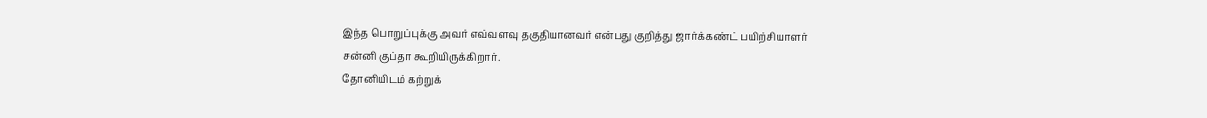இந்த பொறுப்புக்கு அவர் எவ்வளவு தகுதியானவர் என்பது குறித்து ஜார்க்கண்ட் பயிற்சியாளர் சன்னி குப்தா கூறியிருக்கிறார்.
தோனியிடம் கற்றுக்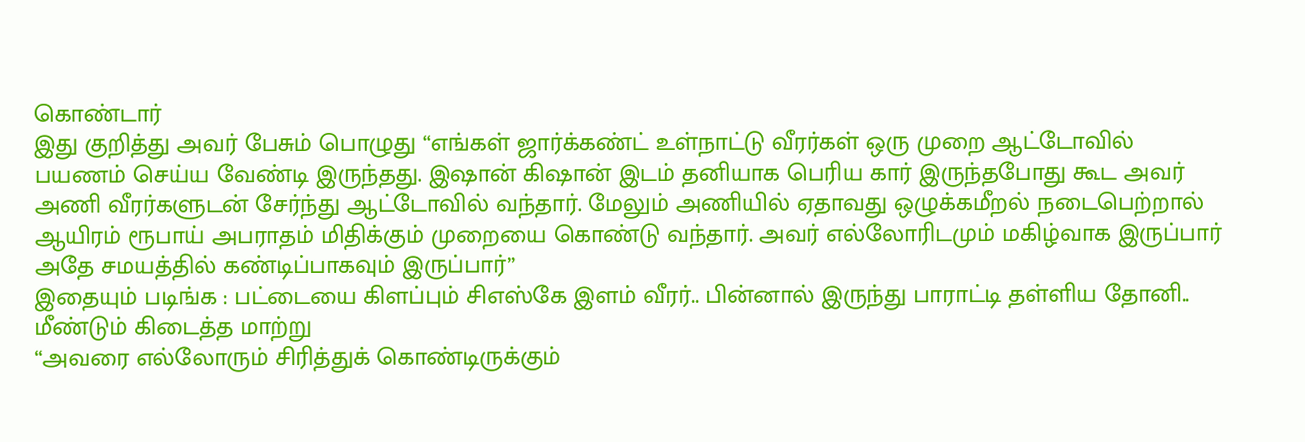கொண்டார்
இது குறித்து அவர் பேசும் பொழுது “எங்கள் ஜார்க்கண்ட் உள்நாட்டு வீரர்கள் ஒரு முறை ஆட்டோவில் பயணம் செய்ய வேண்டி இருந்தது. இஷான் கிஷான் இடம் தனியாக பெரிய கார் இருந்தபோது கூட அவர் அணி வீரர்களுடன் சேர்ந்து ஆட்டோவில் வந்தார். மேலும் அணியில் ஏதாவது ஒழுக்கமீறல் நடைபெற்றால் ஆயிரம் ரூபாய் அபராதம் மிதிக்கும் முறையை கொண்டு வந்தார். அவர் எல்லோரிடமும் மகிழ்வாக இருப்பார் அதே சமயத்தில் கண்டிப்பாகவும் இருப்பார்”
இதையும் படிங்க : பட்டையை கிளப்பும் சிஎஸ்கே இளம் வீரர்.. பின்னால் இருந்து பாராட்டி தள்ளிய தோனி.. மீண்டும் கிடைத்த மாற்று
“அவரை எல்லோரும் சிரித்துக் கொண்டிருக்கும்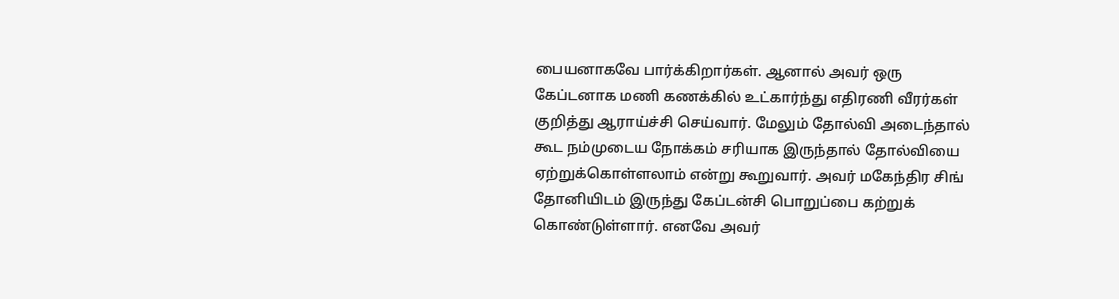பையனாகவே பார்க்கிறார்கள். ஆனால் அவர் ஒரு கேப்டனாக மணி கணக்கில் உட்கார்ந்து எதிரணி வீரர்கள் குறித்து ஆராய்ச்சி செய்வார். மேலும் தோல்வி அடைந்தால் கூட நம்முடைய நோக்கம் சரியாக இருந்தால் தோல்வியை ஏற்றுக்கொள்ளலாம் என்று கூறுவார். அவர் மகேந்திர சிங் தோனியிடம் இருந்து கேப்டன்சி பொறுப்பை கற்றுக் கொண்டுள்ளார். எனவே அவர்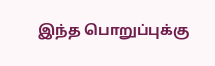இந்த பொறுப்புக்கு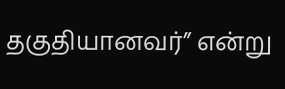தகுதியானவர்” என்று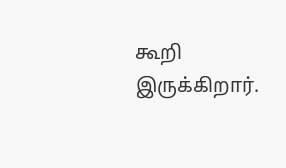கூறி இருக்கிறார்.